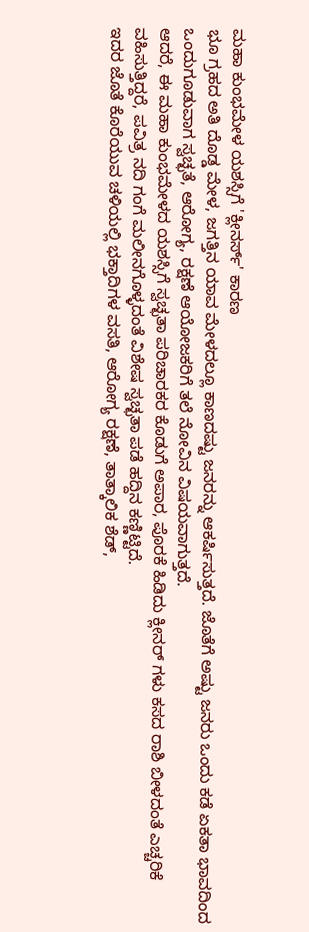ಮಹಾ ಕುಂಭಮೇಳ ಯಶಸ್ಸಿಗೆ 'ಕ್ಲೀನರ್ಸ್' ಕಾರಣ
ಭೂ ಗ್ರಹದ ಅತಿ ದೊಡ್ಡ ಮೇಳ, ಜಗತ್ತಿನ ಯಾವ ಮೇಳದಲ್ಲೂ ಕಾಣದಷ್ಟು ಜನರನ್ನು ಆಕರ್ಷಿಸುತ್ತದೆ. ಜೊತೆಗೆ ಅಷ್ಟು ಜನರು ಒಂದು ಕಡೆ ಏಕತಾ ಭಾವದಿಂದ ಒಂದುಗೂಡುವಾಗ ಸ್ವಚ್ಛತೆ, ಆರೋಗ್ಯ, ರಕ್ಷಣೆ ಆಯೋಜಕರಿಗೆ ತಲೆ ನೋವಿನ ವಿಷಯವಾಗುತ್ತದೆ.
ಆದರೆ, ಈ ಮಹಾ ಕುಂಭಮೇಳದ ಯಶಸ್ಸಿಗೆ ಸ್ವಚ್ಛತಾ ಪರಿಚಾರಕರ ಕೊಡುಗೆ ಅಪಾರ, ಪೊರಕೆ ಹಿಡಿದು ಕ್ಲೀನರ್ ಗಳು ಕಸದ ರಾಶಿ ಬೀಳದಂತೆ ಎಚ್ಚರಿಕೆ ವಹಿಸುತ್ತಿದ್ದರೆ, ಪವಿತ್ರ ನದಿ ಗಂಗೆ ಮಲೀನಗೊಳ್ಳದಂತೆ ವಿಶೇಷ ಸ್ವಚ್ಛತಾ ಪಡೆ ಹದ್ದಿನ ಕಣ್ಣಿಟ್ಟಿದೆ.
ಇದರ ಜೊತೆ ಕೊರೆಯುವ ಚಳಿಯಲ್ಲಿ ಭಕ್ತಾದಿಗಳ ವಸತಿ, ಆರೋಗ್ಯ ರಕ್ಷಣೆ, ತಾತ್ಕಾಲಿಕ ಶೆಡ್,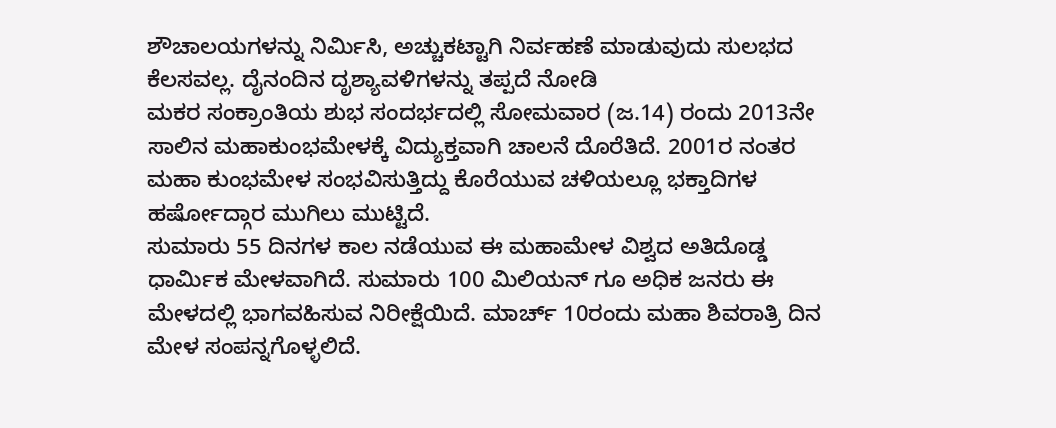ಶೌಚಾಲಯಗಳನ್ನು ನಿರ್ಮಿಸಿ, ಅಚ್ಚುಕಟ್ಟಾಗಿ ನಿರ್ವಹಣೆ ಮಾಡುವುದು ಸುಲಭದ ಕೆಲಸವಲ್ಲ. ದೈನಂದಿನ ದೃಶ್ಯಾವಳಿಗಳನ್ನು ತಪ್ಪದೆ ನೋಡಿ
ಮಕರ ಸಂಕ್ರಾಂತಿಯ ಶುಭ ಸಂದರ್ಭದಲ್ಲಿ ಸೋಮವಾರ (ಜ.14) ರಂದು 2013ನೇ ಸಾಲಿನ ಮಹಾಕುಂಭಮೇಳಕ್ಕೆ ವಿದ್ಯುಕ್ತವಾಗಿ ಚಾಲನೆ ದೊರೆತಿದೆ. 2001ರ ನಂತರ ಮಹಾ ಕುಂಭಮೇಳ ಸಂಭವಿಸುತ್ತಿದ್ದು ಕೊರೆಯುವ ಚಳಿಯಲ್ಲೂ ಭಕ್ತಾದಿಗಳ ಹರ್ಷೋದ್ಗಾರ ಮುಗಿಲು ಮುಟ್ಟಿದೆ.
ಸುಮಾರು 55 ದಿನಗಳ ಕಾಲ ನಡೆಯುವ ಈ ಮಹಾಮೇಳ ವಿಶ್ವದ ಅತಿದೊಡ್ಡ ಧಾರ್ಮಿಕ ಮೇಳವಾಗಿದೆ. ಸುಮಾರು 100 ಮಿಲಿಯನ್ ಗೂ ಅಧಿಕ ಜನರು ಈ ಮೇಳದಲ್ಲಿ ಭಾಗವಹಿಸುವ ನಿರೀಕ್ಷೆಯಿದೆ. ಮಾರ್ಚ್ 10ರಂದು ಮಹಾ ಶಿವರಾತ್ರಿ ದಿನ ಮೇಳ ಸಂಪನ್ನಗೊಳ್ಳಲಿದೆ.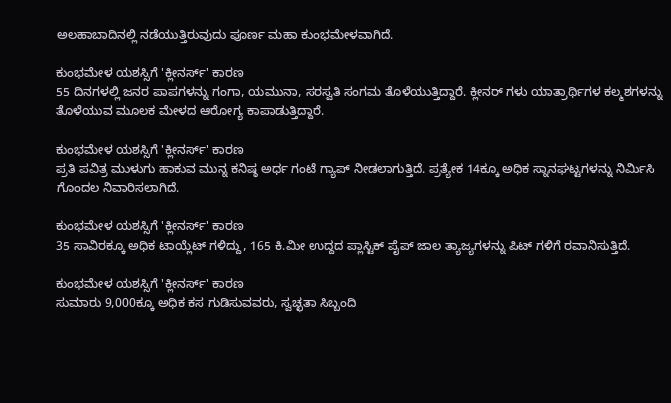ಅಲಹಾಬಾದಿನಲ್ಲಿ ನಡೆಯುತ್ತಿರುವುದು ಪೂರ್ಣ ಮಹಾ ಕುಂಭಮೇಳವಾಗಿದೆ.

ಕುಂಭಮೇಳ ಯಶಸ್ಸಿಗೆ 'ಕ್ಲೀನರ್ಸ್' ಕಾರಣ
55 ದಿನಗಳಲ್ಲಿ ಜನರ ಪಾಪಗಳನ್ನು ಗಂಗಾ, ಯಮುನಾ, ಸರಸ್ವತಿ ಸಂಗಮ ತೊಳೆಯುತ್ತಿದ್ದಾರೆ. ಕ್ಲೀನರ್ ಗಳು ಯಾತ್ರಾರ್ಥಿಗಳ ಕಲ್ಮಶಗಳನ್ನು ತೊಳೆಯುವ ಮೂಲಕ ಮೇಳದ ಆರೋಗ್ಯ ಕಾಪಾಡುತ್ತಿದ್ದಾರೆ.

ಕುಂಭಮೇಳ ಯಶಸ್ಸಿಗೆ 'ಕ್ಲೀನರ್ಸ್' ಕಾರಣ
ಪ್ರತಿ ಪವಿತ್ರ ಮುಳುಗು ಹಾಕುವ ಮುನ್ನ ಕನಿಷ್ಠ ಅರ್ಧ ಗಂಟೆ ಗ್ಯಾಪ್ ನೀಡಲಾಗುತ್ತಿದೆ. ಪ್ರತ್ಯೇಕ 14ಕ್ಕೂ ಅಧಿಕ ಸ್ನಾನಘಟ್ಟಗಳನ್ನು ನಿರ್ಮಿಸಿ ಗೊಂದಲ ನಿವಾರಿಸಲಾಗಿದೆ.

ಕುಂಭಮೇಳ ಯಶಸ್ಸಿಗೆ 'ಕ್ಲೀನರ್ಸ್' ಕಾರಣ
35 ಸಾವಿರಕ್ಕೂ ಅಧಿಕ ಟಾಯ್ಲೆಟ್ ಗಳಿದ್ದು, 165 ಕಿ.ಮೀ ಉದ್ದದ ಪ್ಲಾಸ್ಟಿಕ್ ಪೈಪ್ ಜಾಲ ತ್ಯಾಜ್ಯಗಳನ್ನು ಪಿಟ್ ಗಳಿಗೆ ರವಾನಿಸುತ್ತಿದೆ.

ಕುಂಭಮೇಳ ಯಶಸ್ಸಿಗೆ 'ಕ್ಲೀನರ್ಸ್' ಕಾರಣ
ಸುಮಾರು 9,000ಕ್ಕೂ ಅಧಿಕ ಕಸ ಗುಡಿಸುವವರು, ಸ್ವಚ್ಛತಾ ಸಿಬ್ಬಂದಿ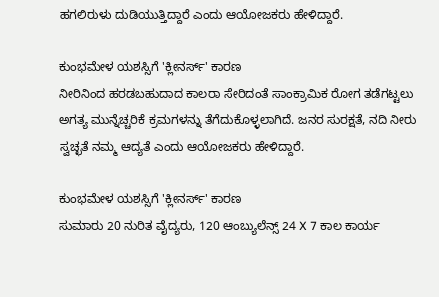ಹಗಲಿರುಳು ದುಡಿಯುತ್ತಿದ್ದಾರೆ ಎಂದು ಆಯೋಜಕರು ಹೇಳಿದ್ದಾರೆ.

ಕುಂಭಮೇಳ ಯಶಸ್ಸಿಗೆ 'ಕ್ಲೀನರ್ಸ್' ಕಾರಣ
ನೀರಿನಿಂದ ಹರಡಬಹುದಾದ ಕಾಲರಾ ಸೇರಿದಂತೆ ಸಾಂಕ್ರಾಮಿಕ ರೋಗ ತಡೆಗಟ್ಟಲು ಅಗತ್ಯ ಮುನ್ನೆಚ್ಚರಿಕೆ ಕ್ರಮಗಳನ್ನು ತೆಗೆದುಕೊಳ್ಳಲಾಗಿದೆ. ಜನರ ಸುರಕ್ಷತೆ, ನದಿ ನೀರು ಸ್ವಚ್ಛತೆ ನಮ್ಮ ಆದ್ಯತೆ ಎಂದು ಆಯೋಜಕರು ಹೇಳಿದ್ದಾರೆ.

ಕುಂಭಮೇಳ ಯಶಸ್ಸಿಗೆ 'ಕ್ಲೀನರ್ಸ್' ಕಾರಣ
ಸುಮಾರು 20 ನುರಿತ ವೈದ್ಯರು, 120 ಆಂಬ್ಯುಲೆನ್ಸ್ 24 X 7 ಕಾಲ ಕಾರ್ಯ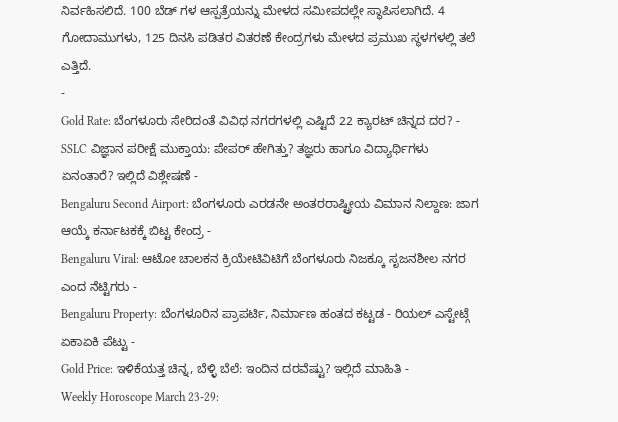ನಿರ್ವಹಿಸಲಿದೆ. 100 ಬೆಡ್ ಗಳ ಆಸ್ಪತ್ರೆಯನ್ನು ಮೇಳದ ಸಮೀಪದಲ್ಲೇ ಸ್ಥಾಪಿಸಲಾಗಿದೆ. 4 ಗೋದಾಮುಗಳು, 125 ದಿನಸಿ ಪಡಿತರ ವಿತರಣೆ ಕೇಂದ್ರಗಳು ಮೇಳದ ಪ್ರಮುಖ ಸ್ಥಳಗಳಲ್ಲಿ ತಲೆ ಎತ್ತಿದೆ.
-
Gold Rate: ಬೆಂಗಳೂರು ಸೇರಿದಂತೆ ವಿವಿಧ ನಗರಗಳಲ್ಲಿ ಎಷ್ಟಿದೆ 22 ಕ್ಯಾರಟ್ ಚಿನ್ನದ ದರ? -
SSLC ವಿಜ್ಞಾನ ಪರೀಕ್ಷೆ ಮುಕ್ತಾಯ: ಪೇಪರ್ ಹೇಗಿತ್ತು? ತಜ್ಞರು ಹಾಗೂ ವಿದ್ಯಾರ್ಥಿಗಳು ಏನಂತಾರೆ? ಇಲ್ಲಿದೆ ವಿಶ್ಲೇಷಣೆ -
Bengaluru Second Airport: ಬೆಂಗಳೂರು ಎರಡನೇ ಅಂತರರಾಷ್ಟ್ರೀಯ ವಿಮಾನ ನಿಲ್ದಾಣ: ಜಾಗ ಆಯ್ಕೆ ಕರ್ನಾಟಕಕ್ಕೆ ಬಿಟ್ಟ ಕೇಂದ್ರ -
Bengaluru Viral: ಆಟೋ ಚಾಲಕನ ಕ್ರಿಯೇಟಿವಿಟಿಗೆ ಬೆಂಗಳೂರು ನಿಜಕ್ಕೂ ಸೃಜನಶೀಲ ನಗರ ಎಂದ ನೆಟ್ಟಿಗರು -
Bengaluru Property: ಬೆಂಗಳೂರಿನ ಪ್ರಾಪರ್ಟಿ, ನಿರ್ಮಾಣ ಹಂತದ ಕಟ್ಟಡ - ರಿಯಲ್ ಎಸ್ಟೇಟ್ಗೆ ಏಕಾಏಕಿ ಪೆಟ್ಟು -
Gold Price: ಇಳಿಕೆಯತ್ತ ಚಿನ್ನ, ಬೆಳ್ಳಿ ಬೆಲೆ: ಇಂದಿನ ದರವೆಷ್ಟು? ಇಲ್ಲಿದೆ ಮಾಹಿತಿ -
Weekly Horoscope March 23-29: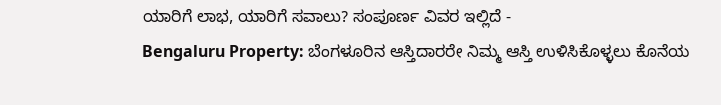ಯಾರಿಗೆ ಲಾಭ, ಯಾರಿಗೆ ಸವಾಲು? ಸಂಪೂರ್ಣ ವಿವರ ಇಲ್ಲಿದೆ -
Bengaluru Property: ಬೆಂಗಳೂರಿನ ಆಸ್ತಿದಾರರೇ ನಿಮ್ಮ ಆಸ್ತಿ ಉಳಿಸಿಕೊಳ್ಳಲು ಕೊನೆಯ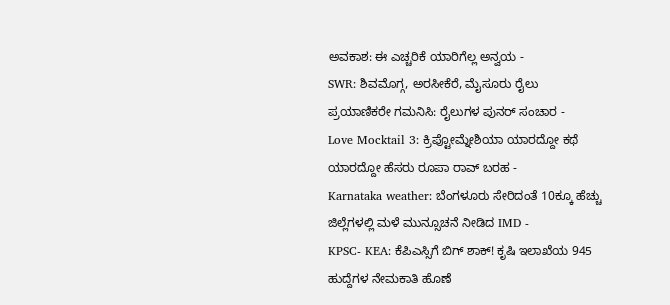ಅವಕಾಶ: ಈ ಎಚ್ಚರಿಕೆ ಯಾರಿಗೆಲ್ಲ ಅನ್ವಯ -
SWR: ಶಿವಮೊಗ್ಗ, ಅರಸೀಕೆರೆ, ಮೈಸೂರು ರೈಲು ಪ್ರಯಾಣಿಕರೇ ಗಮನಿಸಿ: ರೈಲುಗಳ ಪುನರ್ ಸಂಚಾರ -
Love Mocktail 3: ಕ್ರಿಪ್ಟೋಮ್ನೇಶಿಯಾ ಯಾರದ್ದೋ ಕಥೆ ಯಾರದ್ದೋ ಹೆಸರು ರೂಪಾ ರಾವ್ ಬರಹ -
Karnataka weather: ಬೆಂಗಳೂರು ಸೇರಿದಂತೆ 10ಕ್ಕೂ ಹೆಚ್ಚು ಜಿಲ್ಲೆಗಳಲ್ಲಿ ಮಳೆ ಮುನ್ಸೂಚನೆ ನೀಡಿದ IMD -
KPSC- KEA: ಕೆಪಿಎಸ್ಸಿಗೆ ಬಿಗ್ ಶಾಕ್! ಕೃಷಿ ಇಲಾಖೆಯ 945 ಹುದ್ದೆಗಳ ನೇಮಕಾತಿ ಹೊಣೆ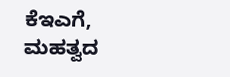ಕೆಇಎಗೆ, ಮಹತ್ವದ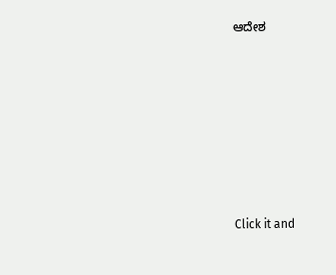ಆದೇಶ












Click it and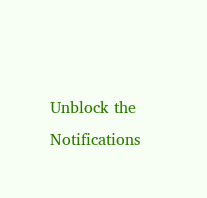Unblock the Notifications